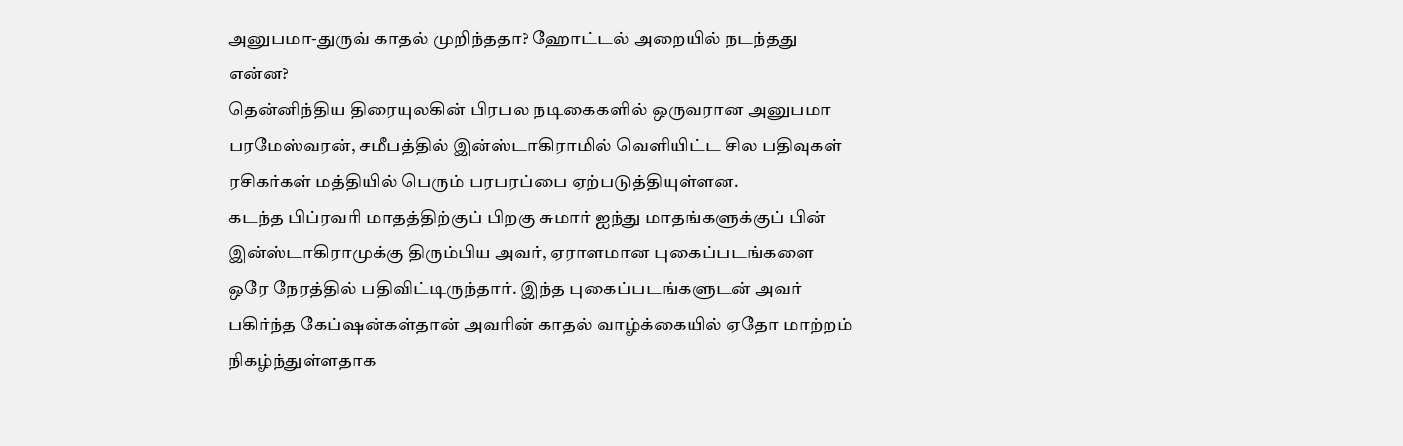அனுபமா-துருவ் காதல் முறிந்ததா? ஹோட்டல் அறையில் நடந்தது என்ன?
தென்னிந்திய திரையுலகின் பிரபல நடிகைகளில் ஒருவரான அனுபமா பரமேஸ்வரன், சமீபத்தில் இன்ஸ்டாகிராமில் வெளியிட்ட சில பதிவுகள் ரசிகர்கள் மத்தியில் பெரும் பரபரப்பை ஏற்படுத்தியுள்ளன.
கடந்த பிப்ரவரி மாதத்திற்குப் பிறகு சுமார் ஐந்து மாதங்களுக்குப் பின் இன்ஸ்டாகிராமுக்கு திரும்பிய அவர், ஏராளமான புகைப்படங்களை ஒரே நேரத்தில் பதிவிட்டிருந்தார். இந்த புகைப்படங்களுடன் அவர் பகிர்ந்த கேப்ஷன்கள்தான் அவரின் காதல் வாழ்க்கையில் ஏதோ மாற்றம் நிகழ்ந்துள்ளதாக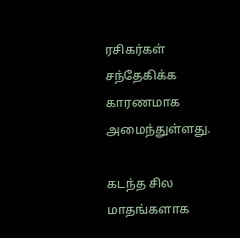ரசிகர்கள் சந்தேகிக்க காரணமாக அமைந்துள்ளது.

கடந்த சில மாதங்களாக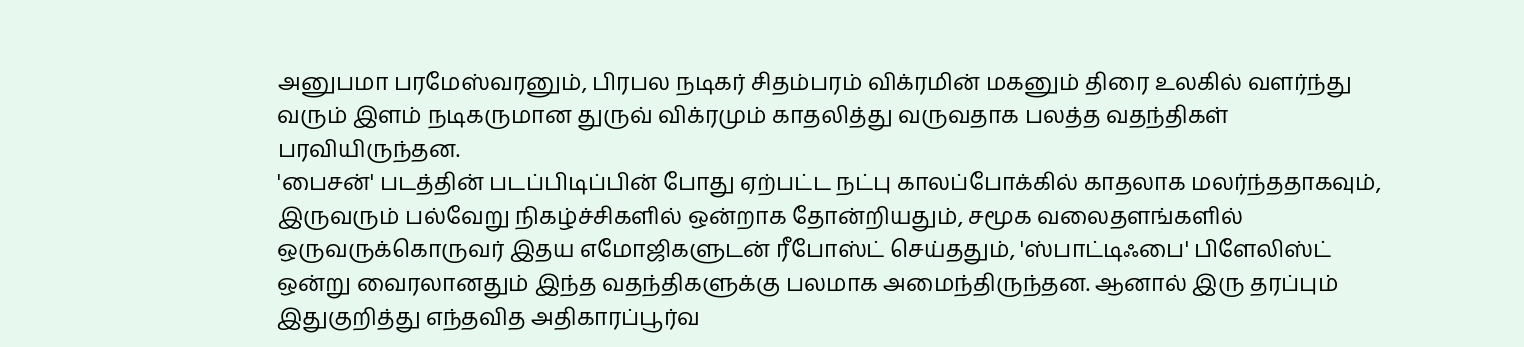அனுபமா பரமேஸ்வரனும், பிரபல நடிகர் சிதம்பரம் விக்ரமின் மகனும் திரை உலகில் வளர்ந்து வரும் இளம் நடிகருமான துருவ் விக்ரமும் காதலித்து வருவதாக பலத்த வதந்திகள் பரவியிருந்தன.
'பைசன்' படத்தின் படப்பிடிப்பின் போது ஏற்பட்ட நட்பு காலப்போக்கில் காதலாக மலர்ந்ததாகவும், இருவரும் பல்வேறு நிகழ்ச்சிகளில் ஒன்றாக தோன்றியதும், சமூக வலைதளங்களில் ஒருவருக்கொருவர் இதய எமோஜிகளுடன் ரீபோஸ்ட் செய்ததும், 'ஸ்பாட்டிஃபை' பிளேலிஸ்ட் ஒன்று வைரலானதும் இந்த வதந்திகளுக்கு பலமாக அமைந்திருந்தன. ஆனால் இரு தரப்பும் இதுகுறித்து எந்தவித அதிகாரப்பூர்வ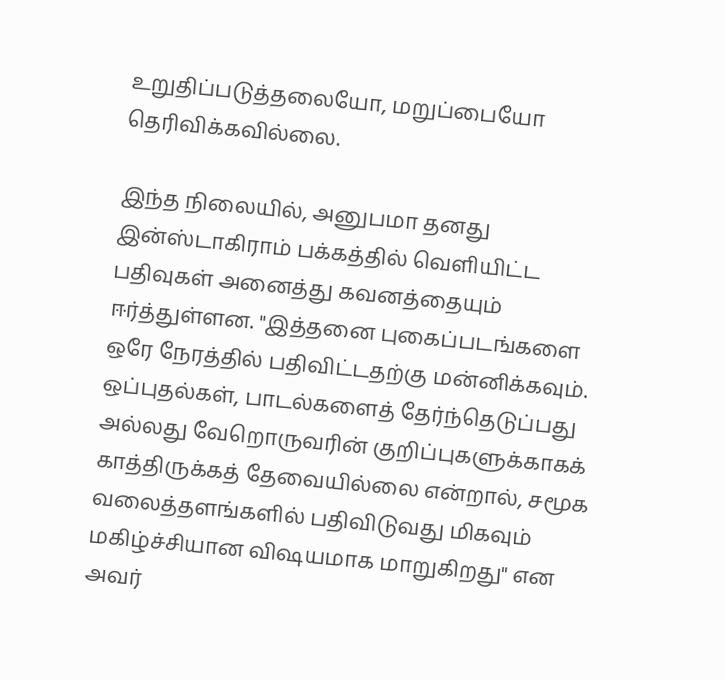உறுதிப்படுத்தலையோ, மறுப்பையோ தெரிவிக்கவில்லை.

இந்த நிலையில், அனுபமா தனது இன்ஸ்டாகிராம் பக்கத்தில் வெளியிட்ட பதிவுகள் அனைத்து கவனத்தையும் ஈர்த்துள்ளன. "இத்தனை புகைப்படங்களை ஒரே நேரத்தில் பதிவிட்டதற்கு மன்னிக்கவும். ஒப்புதல்கள், பாடல்களைத் தேர்ந்தெடுப்பது அல்லது வேறொருவரின் குறிப்புகளுக்காகக் காத்திருக்கத் தேவையில்லை என்றால், சமூக வலைத்தளங்களில் பதிவிடுவது மிகவும் மகிழ்ச்சியான விஷயமாக மாறுகிறது" என அவர்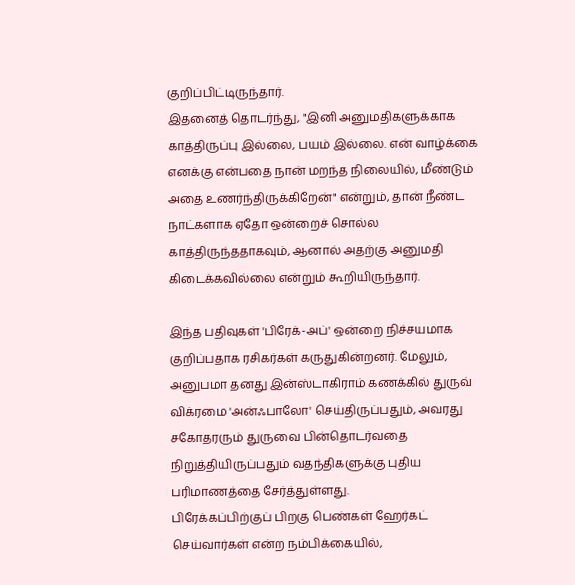குறிப்பிட்டிருந்தார்.
இதனைத் தொடர்ந்து, "இனி அனுமதிகளுக்காக காத்திருப்பு இல்லை, பயம் இல்லை. என் வாழ்க்கை எனக்கு என்பதை நான் மறந்த நிலையில், மீண்டும் அதை உணர்ந்திருக்கிறேன்" என்றும், தான் நீண்ட நாட்களாக ஏதோ ஒன்றைச் சொல்ல காத்திருந்ததாகவும், ஆனால் அதற்கு அனுமதி கிடைக்கவில்லை என்றும் கூறியிருந்தார்.

இந்த பதிவுகள் 'பிரேக்-அப்' ஒன்றை நிச்சயமாக குறிப்பதாக ரசிகர்கள் கருதுகின்றனர். மேலும், அனுபமா தனது இன்ஸ்டாகிராம் கணக்கில் துருவ் விக்ரமை 'அன்ஃபாலோ' செய்திருப்பதும், அவரது சகோதரரும் துருவை பின்தொடர்வதை நிறுத்தியிருப்பதும் வதந்திகளுக்கு புதிய பரிமாணத்தை சேர்த்துள்ளது.
பிரேக்கப்பிற்குப் பிறகு பெண்கள் ஹேர்கட் செய்வார்கள் என்ற நம்பிக்கையில்,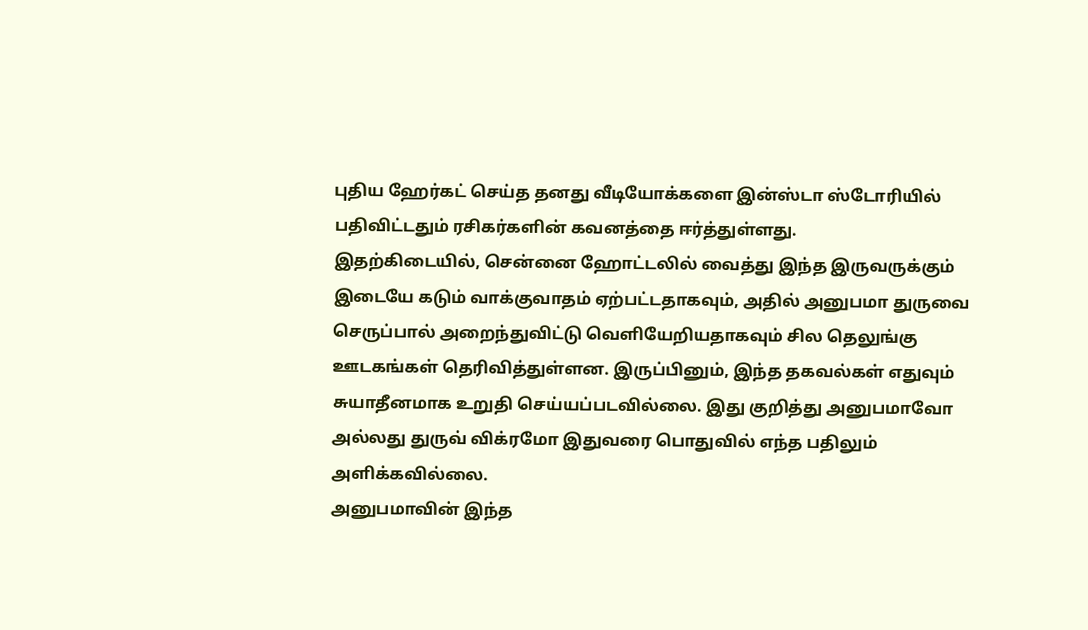புதிய ஹேர்கட் செய்த தனது வீடியோக்களை இன்ஸ்டா ஸ்டோரியில் பதிவிட்டதும் ரசிகர்களின் கவனத்தை ஈர்த்துள்ளது.
இதற்கிடையில், சென்னை ஹோட்டலில் வைத்து இந்த இருவருக்கும் இடையே கடும் வாக்குவாதம் ஏற்பட்டதாகவும், அதில் அனுபமா துருவை செருப்பால் அறைந்துவிட்டு வெளியேறியதாகவும் சில தெலுங்கு ஊடகங்கள் தெரிவித்துள்ளன. இருப்பினும், இந்த தகவல்கள் எதுவும் சுயாதீனமாக உறுதி செய்யப்படவில்லை. இது குறித்து அனுபமாவோ அல்லது துருவ் விக்ரமோ இதுவரை பொதுவில் எந்த பதிலும் அளிக்கவில்லை.
அனுபமாவின் இந்த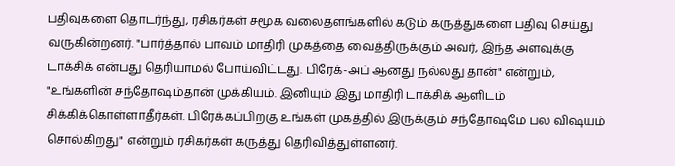பதிவுகளை தொடர்ந்து, ரசிகர்கள் சமூக வலைதளங்களில் கடும் கருத்துகளை பதிவு செய்து வருகின்றனர். "பார்த்தால் பாவம் மாதிரி முகத்தை வைத்திருக்கும் அவர், இந்த அளவுக்கு டாக்சிக் என்பது தெரியாமல் போய்விட்டது. பிரேக்-அப் ஆனது நல்லது தான்" என்றும், "உங்களின் சந்தோஷம்தான் முக்கியம். இனியும் இது மாதிரி டாக்சிக் ஆளிடம் சிக்கிக்கொள்ளாதீர்கள். பிரேக்கப்பிறகு உங்கள் முகத்தில் இருக்கும் சந்தோஷமே பல விஷயம் சொல்கிறது" என்றும் ரசிகர்கள் கருத்து தெரிவித்துள்ளனர்.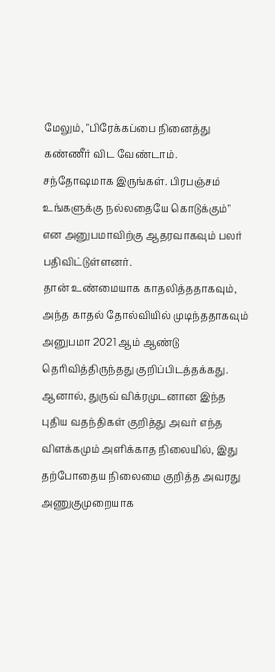மேலும், "பிரேக்கப்பை நினைத்து கண்ணீர் விட வேண்டாம். சந்தோஷமாக இருங்கள். பிரபஞ்சம் உங்களுக்கு நல்லதையே கொடுக்கும்" என அனுபமாவிற்கு ஆதரவாகவும் பலர் பதிவிட்டுள்ளனர்.
தான் உண்மையாக காதலித்ததாகவும், அந்த காதல் தோல்வியில் முடிந்ததாகவும் அனுபமா 2021 ஆம் ஆண்டு தெரிவித்திருந்தது குறிப்பிடத்தக்கது.
ஆனால், துருவ் விக்ரமுடனான இந்த புதிய வதந்திகள் குறித்து அவர் எந்த விளக்கமும் அளிக்காத நிலையில், இது தற்போதைய நிலைமை குறித்த அவரது அணுகுமுறையாக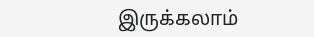இருக்கலாம்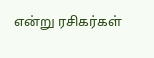என்று ரசிகர்கள்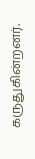கருதுகின்றனர்.